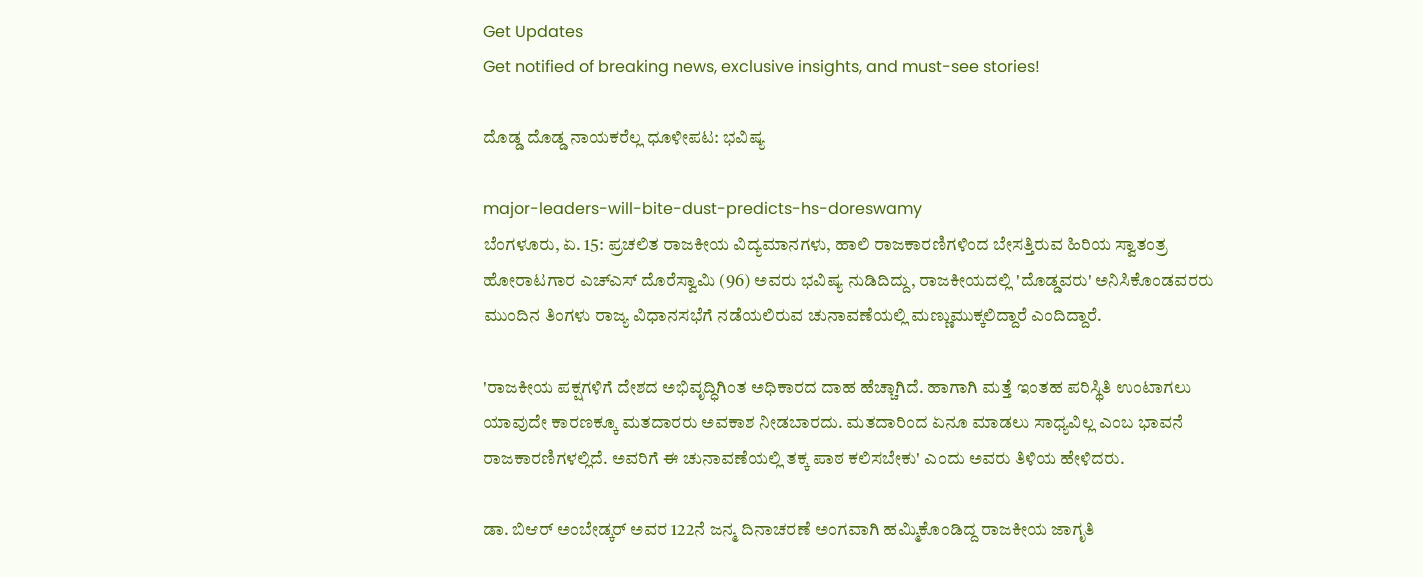Get Updates
Get notified of breaking news, exclusive insights, and must-see stories!

ದೊಡ್ಡ ದೊಡ್ಡ ನಾಯಕರೆಲ್ಲ ಧೂಳೀಪಟ: ಭವಿಷ್ಯ

major-leaders-will-bite-dust-predicts-hs-doreswamy
ಬೆಂಗಳೂರು, ಏ. 15: ಪ್ರಚಲಿತ ರಾಜಕೀಯ ವಿದ್ಯಮಾನಗಳು, ಹಾಲಿ ರಾಜಕಾರಣಿಗಳಿಂದ ಬೇಸತ್ತಿರುವ ಹಿರಿಯ ಸ್ವಾತಂತ್ರ ಹೋರಾಟಗಾರ ಎಚ್ಎಸ್ ದೊರೆಸ್ವಾಮಿ (96) ಅವರು ಭವಿಷ್ಯ ನುಡಿದಿದ್ದು, ರಾಜಕೀಯದಲ್ಲಿ 'ದೊಡ್ಡವರು' ಅನಿಸಿಕೊಂಡವರರು ಮುಂದಿನ ತಿಂಗಳು ರಾಜ್ಯ ವಿಧಾನಸಭೆಗೆ ನಡೆಯಲಿರುವ ಚುನಾವಣೆಯಲ್ಲಿ ಮಣ್ಣುಮುಕ್ಕಲಿದ್ದಾರೆ ಎಂದಿದ್ದಾರೆ.

'ರಾಜಕೀಯ ಪಕ್ಷಗಳಿಗೆ ದೇಶದ ಅಭಿವೃದ್ಧಿಗಿಂತ ಅಧಿಕಾರದ ದಾಹ ಹೆಚ್ಚಾಗಿದೆ. ಹಾಗಾಗಿ ಮತ್ತೆ ಇಂತಹ ಪರಿಸ್ಥಿತಿ ಉಂಟಾಗಲು ಯಾವುದೇ ಕಾರಣಕ್ಕೂ ಮತದಾರರು ಅವಕಾಶ ನೀಡಬಾರದು. ಮತದಾರಿಂದ ಏನೂ ಮಾಡಲು ಸಾಧ್ಯವಿಲ್ಲ ಎಂಬ ಭಾವನೆ ರಾಜಕಾರಣಿಗಳಲ್ಲಿದೆ. ಅವರಿಗೆ ಈ ಚುನಾವಣೆಯಲ್ಲಿ ತಕ್ಕ ಪಾಠ ಕಲಿಸಬೇಕು' ಎಂದು ಅವರು ತಿಳಿಯ ಹೇಳಿದರು.

ಡಾ. ಬಿಆರ್ ಅಂಬೇಡ್ಕರ್‌ ಅವರ 122ನೆ ಜನ್ಮ ದಿನಾಚರಣೆ ಅಂಗವಾಗಿ ಹಮ್ಮಿಕೊಂಡಿದ್ದ ರಾಜಕೀಯ ಜಾಗೃತಿ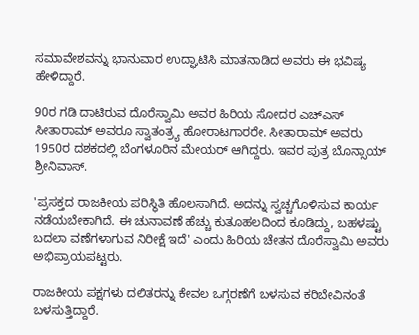ಸಮಾವೇಶವನ್ನು ಭಾನುವಾರ ಉದ್ಘಾಟಿಸಿ ಮಾತನಾಡಿದ ಅವರು ಈ ಭವಿಷ್ಯ ಹೇಳಿದ್ದಾರೆ.

90ರ ಗಡಿ ದಾಟಿರುವ ದೊರೆಸ್ವಾಮಿ ಅವರ ಹಿರಿಯ ಸೋದರ ಎಚ್ಎಸ್ ಸೀತಾರಾಮ್ ಅವರೂ ಸ್ವಾತಂತ್ರ್ಯ ಹೋರಾಟಗಾರರೇ. ಸೀತಾರಾಮ್ ಅವರು 1950ರ ದಶಕದಲ್ಲಿ ಬೆಂಗಳೂರಿನ ಮೇಯರ್ ಆಗಿದ್ದರು. ಇವರ ಪುತ್ರ ಬೊನ್ಸಾಯ್ ಶ್ರೀನಿವಾಸ್.

'ಪ್ರಸಕ್ತದ ರಾಜಕೀಯ ಪರಿಸ್ಥಿತಿ ಹೊಲಸಾಗಿದೆ. ಅದನ್ನು ಸ್ವಚ್ಚಗೊಳಿಸುವ ಕಾರ್ಯ ನಡೆಯಬೇಕಾಗಿದೆ. ಈ ಚುನಾವಣೆ ಹೆಚ್ಚು ಕುತೂಹಲದಿಂದ ಕೂಡಿದ್ದು, ಬಹಳಷ್ಟು ಬದಲಾ ವಣೆಗಳಾಗುವ ನಿರೀಕ್ಷೆ ಇದೆ' ಎಂದು ಹಿರಿಯ ಚೇತನ ದೊರೆಸ್ವಾಮಿ ಅವರು ಅಭಿಪ್ರಾಯಪಟ್ಟರು.

ರಾಜಕೀಯ ಪಕ್ಷಗಳು ದಲಿತರನ್ನು ಕೇವಲ ಒಗ್ಗರಣೆಗೆ ಬಳಸುವ ಕರಿಬೇವಿನಂತೆ ಬಳಸುತ್ತಿದ್ದಾರೆ.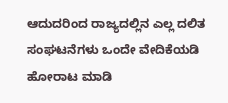ಆದುದರಿಂದ ರಾಜ್ಯದಲ್ಲಿನ ಎಲ್ಲ ದಲಿತ ಸಂಘಟನೆಗಳು ಒಂದೇ ವೇದಿಕೆಯಡಿ ಹೋರಾಟ ಮಾಡಿ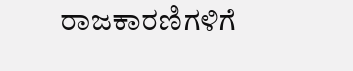ರಾಜಕಾರಣಿಗಳಿಗೆ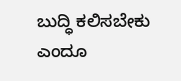ಬುದ್ಧಿ ಕಲಿಸಬೇಕು ಎಂದೂ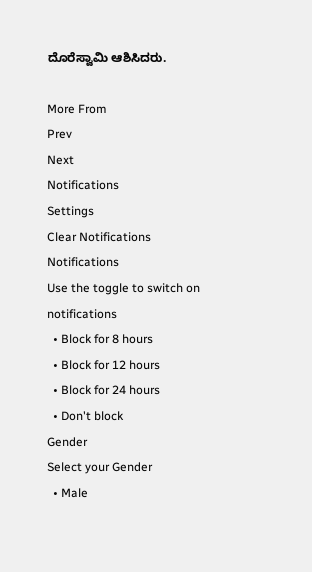ದೊರೆಸ್ವಾಮಿ ಆಶಿಸಿದರು.

More From
Prev
Next
Notifications
Settings
Clear Notifications
Notifications
Use the toggle to switch on notifications
  • Block for 8 hours
  • Block for 12 hours
  • Block for 24 hours
  • Don't block
Gender
Select your Gender
  • Male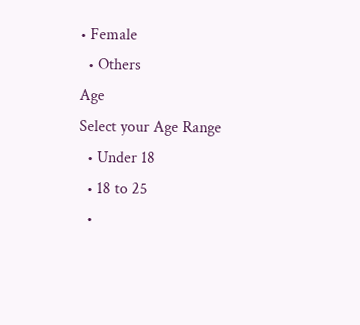• Female
  • Others
Age
Select your Age Range
  • Under 18
  • 18 to 25
  •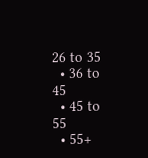26 to 35
  • 36 to 45
  • 45 to 55
  • 55+